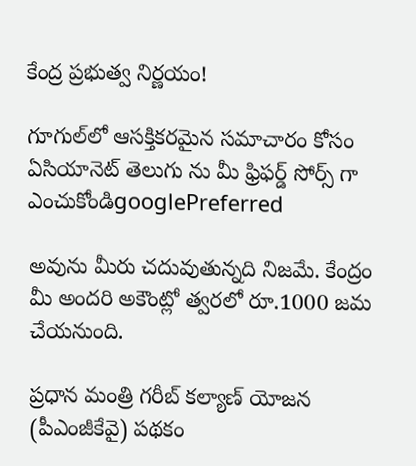కేంద్ర ప్రభుత్వ నిర్ణయం!

గూగుల్‌లో ఆసక్తికరమైన సమాచారం కోసం ఏసియానెట్ తెలుగు ను మీ ఫ్రిఫర్డ్ సోర్స్ గా ఎంచుకోండిgooglePreferred

అవును మీరు చదువుతున్నది నిజమే. కేంద్రం మీ అందరి అకౌంట్లో త్వరలో రూ.1000 జమ చేయనుంది.

ప్రధాన మంత్రి గరీబ్ కల్యాణ్ యోజన (పీఎంజీకేవై) పథకం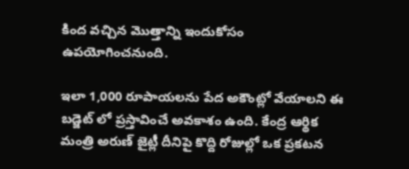కింద వచ్చిన మొత్తాన్ని ఇందుకోసం ఉపయోగించనుంది.

ఇలా 1,000 రూపాయలను పేద అకౌంట్లో వేయాలని ఈ బడ్జెట్ లో ప్రస్తావించే అవకాశం ఉంది. కేంద్ర ఆర్థిక మంత్రి అరుణ్ జైట్లీ దీనిపై కొద్ది రోజుల్లో ఒక ప్రకటన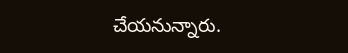చేయనున్నారు.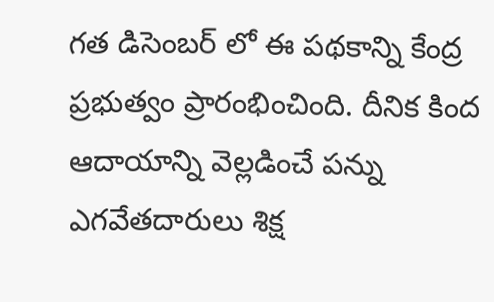గత డిసెంబర్ లో ఈ పథకాన్ని కేంద్ర ప్రభుత్వం ప్రారంభించింది. దీనిక కింద ఆదాయాన్ని వెల్లడించే పన్ను ఎగవేతదారులు శిక్ష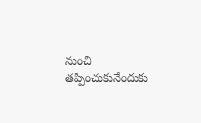నుంచి తప్పించుకునేందుకు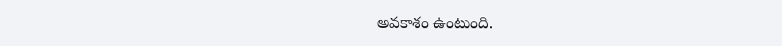అవకాశం ఉంటుంది.